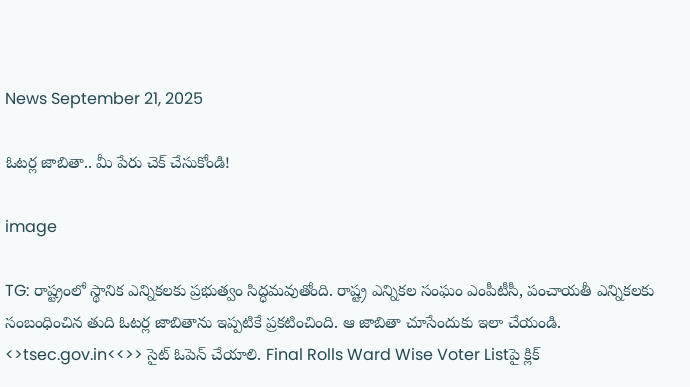News September 21, 2025

ఓటర్ల జాబితా.. మీ పేరు చెక్ చేసుకోండి!

image

TG: రాష్ట్రంలో స్థానిక ఎన్నికలకు ప్రభుత్వం సిద్ధమవుతోంది. రాష్ట్ర ఎన్నికల సంఘం ఎంపీటీసీ, పంచాయతీ ఎన్నికలకు సంబంధించిన తుది ఓటర్ల జాబితాను ఇప్పటికే ప్రకటించింది. ఆ జాబితా చూసేందుకు ఇలా చేయండి.
<>tsec.gov.in<<>> సైట్ ఓపెన్ చేయాలి. Final Rolls Ward Wise Voter Listపై క్లిక్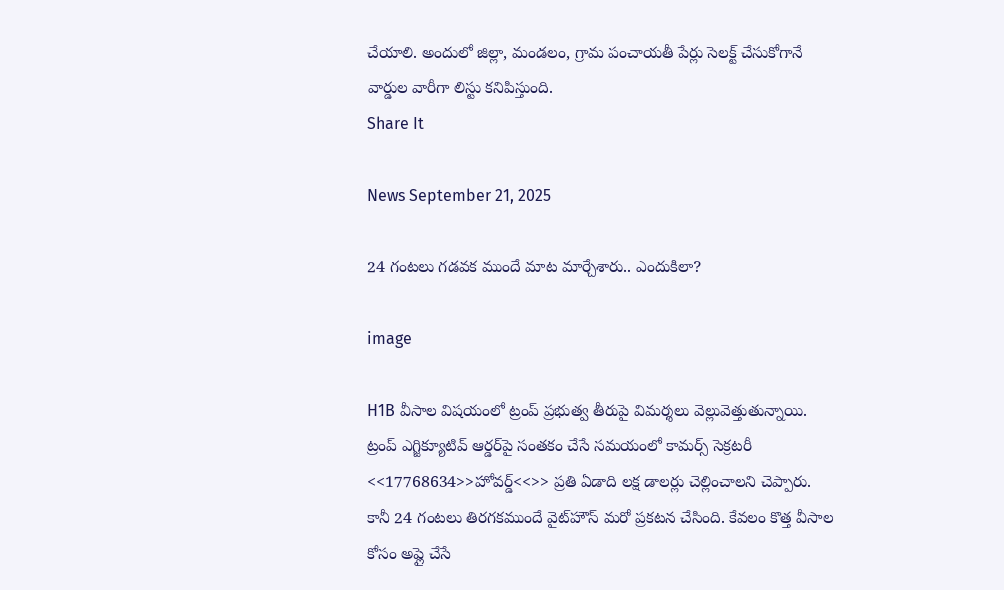చేయాలి. అందులో జిల్లా, మండలం, గ్రామ పంచాయతీ పేర్లు సెలక్ట్ చేసుకోగానే వార్డుల వారీగా లిస్టు కనిపిస్తుంది.
Share It

News September 21, 2025

24 గంటలు గడవక ముందే మాట మార్చేశారు.. ఎందుకిలా?

image

H1B వీసాల విషయంలో ట్రంప్ ప్రభుత్వ తీరుపై విమర్శలు వెల్లువెత్తుతున్నాయి. ట్రంప్ ఎగ్జిక్యూటివ్ ఆర్డర్‌పై సంతకం చేసే సమయంలో కామర్స్ సెక్రటరీ <<17768634>>హోవర్డ్<<>> ప్రతి ఏడాది లక్ష డాలర్లు చెల్లించాలని చెప్పారు. కానీ 24 గంటలు తిరగకముందే వైట్‌హౌస్ మరో ప్రకటన చేసింది. కేవలం కొత్త వీసాల కోసం అప్లై చేసే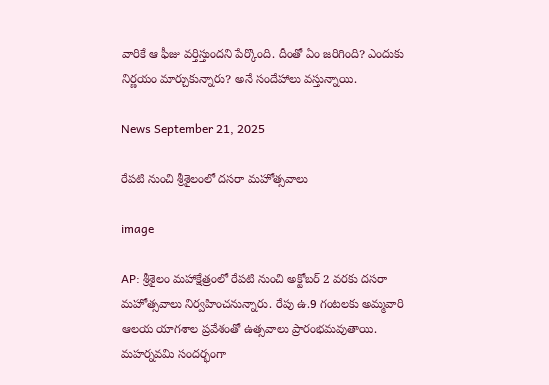వారికే ఆ ఫీజు వర్తిస్తుందని పేర్కొంది. దీంతో ఏం జరిగింది? ఎందుకు నిర్ణయం మార్చుకున్నారు? అనే సందేహాలు వస్తున్నాయి.

News September 21, 2025

రేపటి నుంచి శ్రీశైలంలో దసరా మహోత్సవాలు

image

AP: శ్రీశైలం మహాక్షేత్రంలో రేపటి నుంచి అక్టోబర్ 2 వరకు దసరా మహోత్సవాలు నిర్వహించనున్నారు. రేపు ఉ.9 గంటలకు అమ్మవారి ఆలయ యాగశాల ప్రవేశంతో ఉత్సవాలు ప్రారంభమవుతాయి. మహర్నవమి సందర్భంగా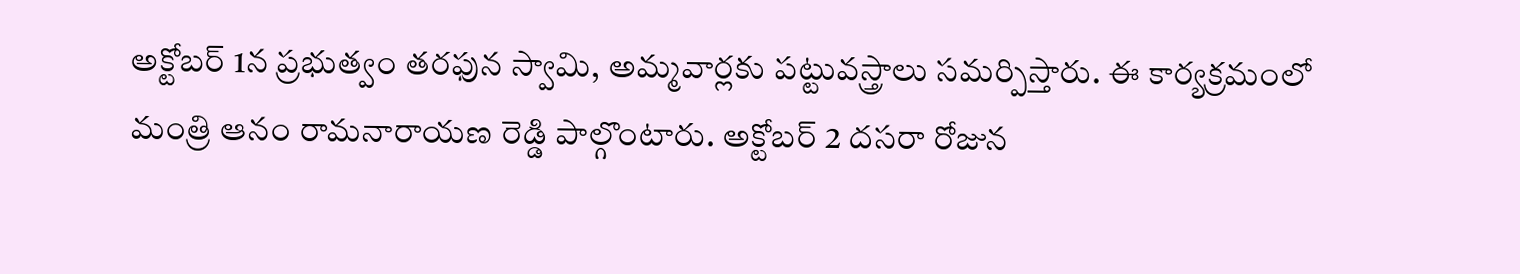అక్టోబర్ 1న ప్రభుత్వం తరఫున స్వామి, అమ్మవార్లకు పట్టువస్త్రాలు సమర్పిస్తారు. ఈ కార్యక్రమంలో మంత్రి ఆనం రామనారాయణ రెడ్డి పాల్గొంటారు. అక్టోబర్ 2 దసరా రోజున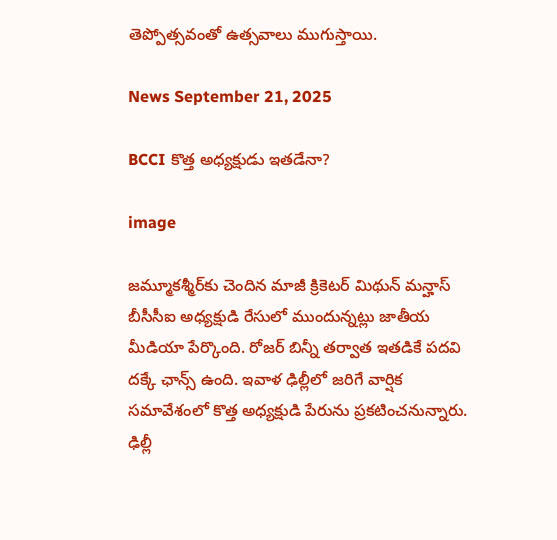తెప్పోత్సవంతో ఉత్సవాలు ముగుస్తాయి.

News September 21, 2025

BCCI కొత్త అధ్యక్షుడు ఇతడేనా?

image

జమ్మూకశ్మీర్‌కు చెందిన మాజీ క్రికెటర్ మిథున్ మన్హాస్ బీసీసీఐ అధ్యక్షుడి రేసులో ముందున్నట్లు జాతీయ మీడియా పేర్కొంది. రోజర్ బిన్నీ తర్వాత ఇతడికే పదవి దక్కే ఛాన్స్ ఉంది. ఇవాళ ఢిల్లీలో జరిగే వార్షిక సమావేశంలో కొత్త అధ్యక్షుడి పేరును ప్రకటించనున్నారు. ఢిల్లీ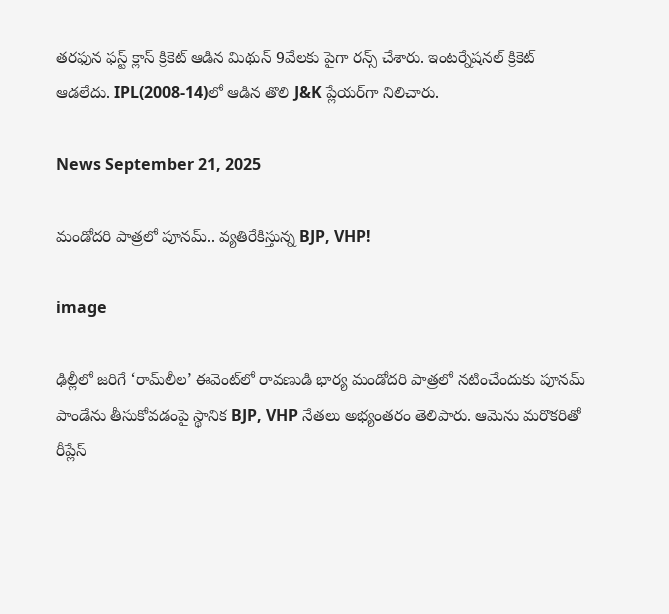తరఫున ఫస్ట్ క్లాస్ క్రికెట్ ఆడిన మిథున్ 9వేలకు పైగా రన్స్ చేశారు. ఇంటర్నేషనల్ క్రికెట్ ఆడలేదు. IPL(2008-14)లో ఆడిన తొలి J&K ప్లేయర్‌గా నిలిచారు.

News September 21, 2025

మండోదరి పాత్రలో పూనమ్.. వ్యతిరేకిస్తున్న BJP, VHP!

image

ఢిల్లీలో జరిగే ‘రామ్‌లీల’ ఈవెంట్‌లో రావణుడి భార్య మండోదరి పాత్రలో నటించేందుకు పూనమ్ పాండేను తీసుకోవడంపై స్థానిక BJP, VHP నేతలు అభ్యంతరం తెలిపారు. ఆమెను మరొకరితో రీప్లేస్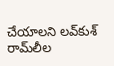చేయాలని లవ్‌కుశ్ రామ్‌లీల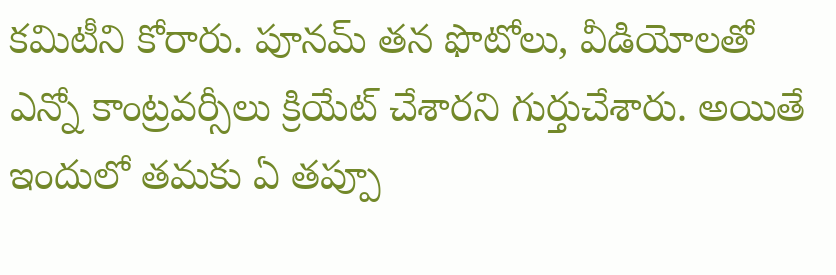కమిటీని కోరారు. పూనమ్ తన ఫొటోలు, వీడియోలతో ఎన్నో కాంట్రవర్సీలు క్రియేట్ చేశారని గుర్తుచేశారు. అయితే ఇందులో తమకు ఏ తప్పూ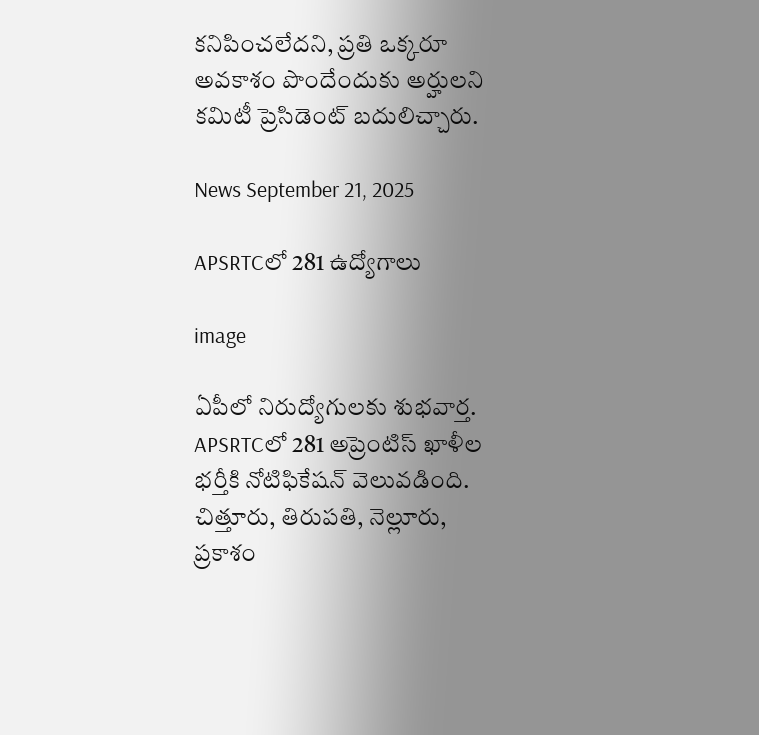కనిపించలేదని, ప్రతి ఒక్కరూ అవకాశం పొందేందుకు అర్హులని కమిటీ ప్రెసిడెంట్ బదులిచ్చారు.

News September 21, 2025

APSRTCలో 281 ఉద్యోగాలు

image

ఏపీలో నిరుద్యోగులకు శుభవార్త. APSRTCలో 281 అప్రెంటిస్ ఖాళీల భర్తీకి నోటిఫికేషన్ వెలువడింది. చిత్తూరు, తిరుపతి, నెల్లూరు, ప్రకాశం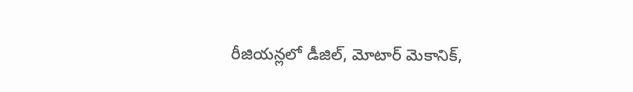రీజియన్లలో డీజిల్, మోటార్ మెకానిక్,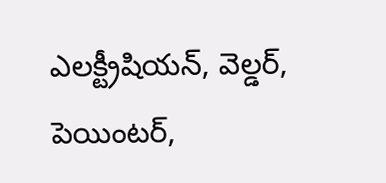ఎలక్ట్రీషియన్, వెల్డర్, పెయింటర్,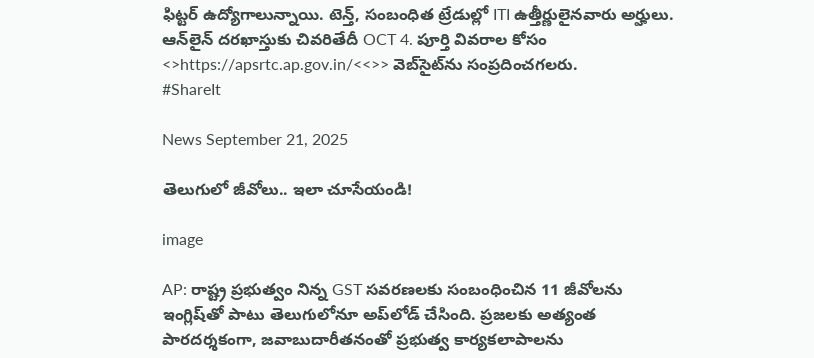ఫిట్టర్ ఉద్యోగాలున్నాయి. టెన్త్, సంబంధిత ట్రేడుల్లో ITI ఉత్తీర్ణులైనవారు అర్హులు. ఆన్‌లైన్ దరఖాస్తుకు చివరితేదీ OCT 4. పూర్తి వివరాల కోసం <>https://apsrtc.ap.gov.in/<<>> వెబ్‌సైట్‌ను సంప్రదించగలరు.
#ShareIt

News September 21, 2025

తెలుగులో జీవోలు.. ఇలా చూసేయండి!

image

AP: రాష్ట్ర ప్రభుత్వం నిన్న GST సవరణలకు సంబంధించిన 11 జీవోలను ఇంగ్లిష్‌తో పాటు తెలుగులోనూ అప్‌లోడ్ చేసింది. ప్రజలకు అత్యంత పారదర్శకంగా, జవాబుదారీతనంతో ప్రభుత్వ కార్యకలాపాలను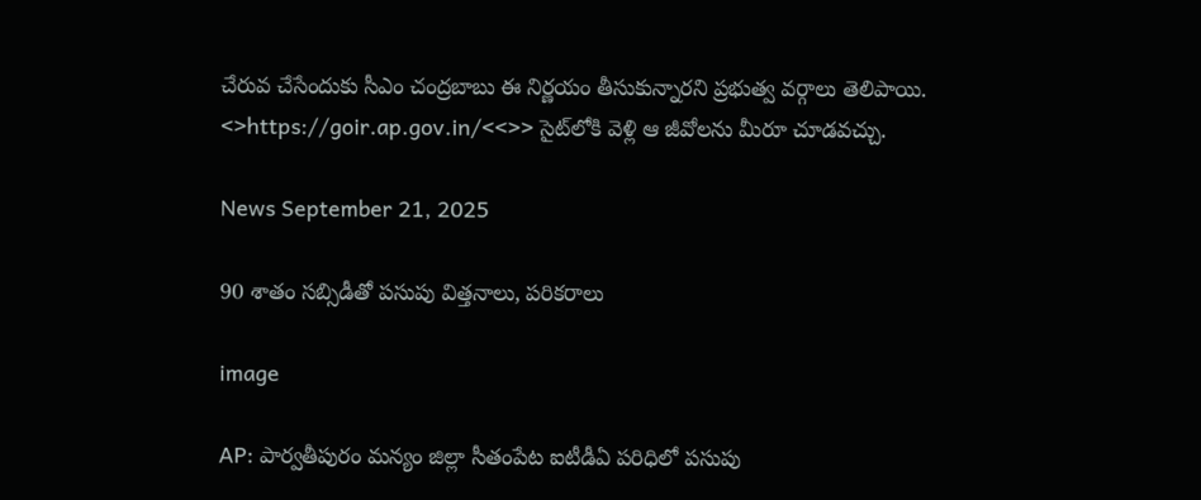చేరువ చేసేందుకు సీఎం చంద్రబాబు ఈ నిర్ణయం తీసుకున్నారని ప్రభుత్వ వర్గాలు తెలిపాయి. <>https://goir.ap.gov.in/<<>> సైట్‌లోకి వెళ్లి ఆ జీవోలను మీరూ చూడవచ్చు.

News September 21, 2025

90 శాతం సబ్సిడీతో పసుపు విత్తనాలు, పరికరాలు

image

AP: పార్వతీపురం మన్యం జిల్లా సీతంపేట ఐటీడీఏ పరిధిలో పసుపు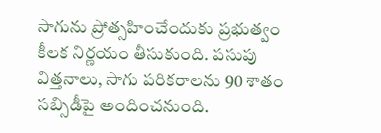సాగును ప్రోత్సహించేందుకు ప్రభుత్వం కీలక నిర్ణయం తీసుకుంది. పసుపు విత్తనాలు, సాగు పరికరాలను 90 శాతం సబ్సిడీపై అందించనుంది.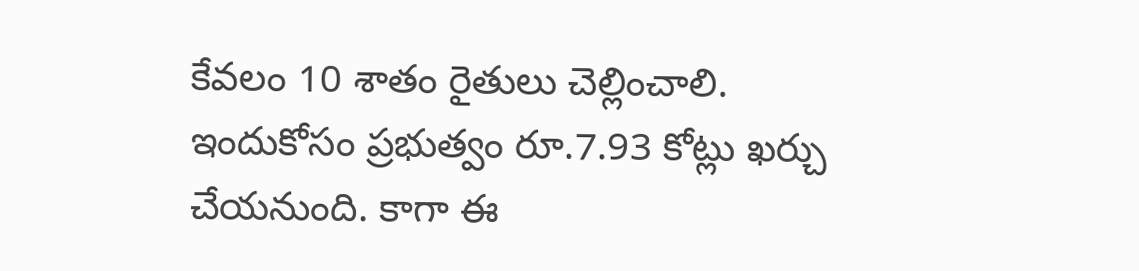కేవలం 10 శాతం రైతులు చెల్లించాలి. ఇందుకోసం ప్రభుత్వం రూ.7.93 కోట్లు ఖర్చు చేయనుంది. కాగా ఈ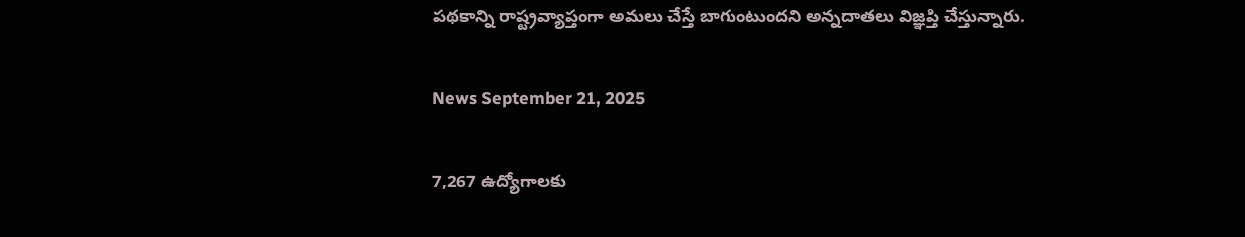పథకాన్ని రాష్ట్రవ్యాప్తంగా అమలు చేస్తే బాగుంటుందని అన్నదాతలు విజ్ఞప్తి చేస్తున్నారు.

News September 21, 2025

7,267 ఉద్యోగాలకు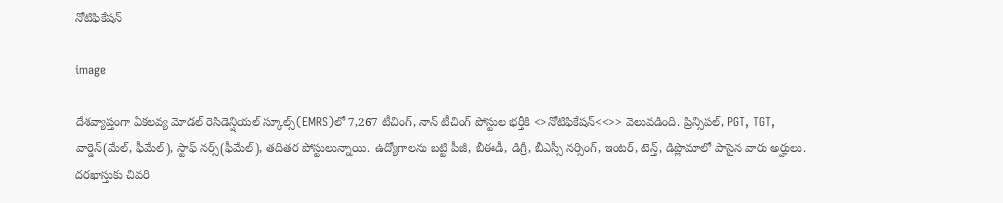నోటిఫికేషన్

image

దేశవ్యాప్తంగా ఏకలవ్య మోడల్ రెసిడెన్షియల్ స్కూల్స్(EMRS)లో 7,267 టీచింగ్, నాన్ టీచింగ్ పోస్టుల భర్తీకి <>నోటిఫికేషన్<<>> వెలువడింది. ప్రిన్సిపల్, PGT, TGT, వార్డెన్(మేల్, ఫీమేల్), స్టాఫ్ నర్స్(ఫీమేల్), తదితర పోస్టులున్నాయి. ఉద్యోగాలను బట్టి పీజీ, బీఈడీ, డిగ్రీ, బీఎస్సీ నర్సింగ్, ఇంటర్, టెన్త్, డిప్లొమాలో పాసైన వారు అర్హులు. దరఖాస్తుకు చివరి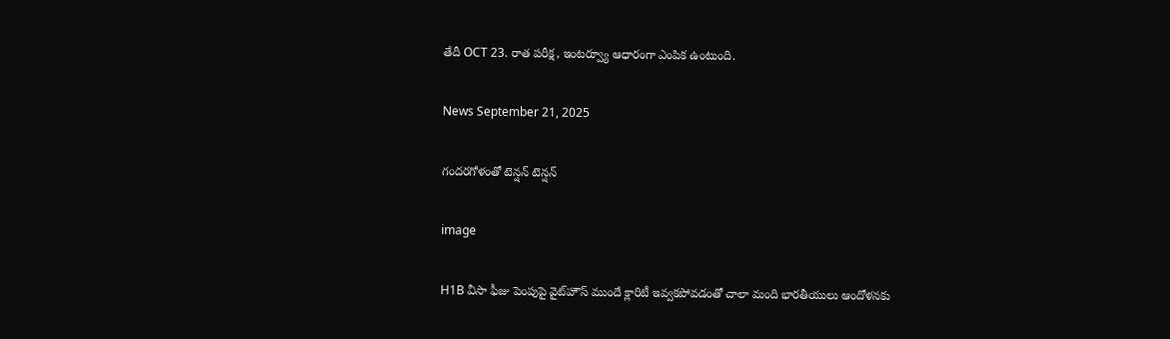తేదీ OCT 23. రాత పరీక్ష, ఇంటర్వ్యూ ఆధారంగా ఎంపిక ఉంటుంది.

News September 21, 2025

గందరగోళంతో టెన్షన్ టెన్షన్

image

H1B వీసా ఫీజు పెంపుపై వైట్‌హౌస్ ముందే క్లారిటీ ఇవ్వకపోవడంతో చాలా మంది భారతీయులు ఆందోళనకు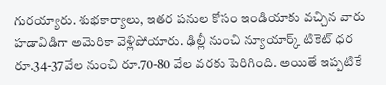గురయ్యారు. శుభకార్యాలు, ఇతర పనుల కోసం ఇండియాకు వచ్చిన వారు హడావిడిగా అమెరికా వెళ్లిపోయారు. ఢిల్లీ నుంచి న్యూయార్క్ టికెట్ ధర రూ.34-37వేల నుంచి రూ.70-80 వేల వరకు పెరిగింది. అయితే ఇప్పటికే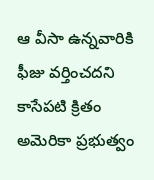ఆ వీసా ఉన్నవారికి ఫీజు వర్తించదని కాసేపటి క్రితం అమెరికా ప్రభుత్వం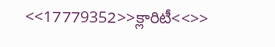<<17779352>>క్లారిటీ<<>>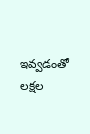ఇవ్వడంతో లక్షల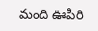మంది ఊపిరి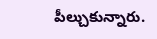పీల్చుకున్నారు.